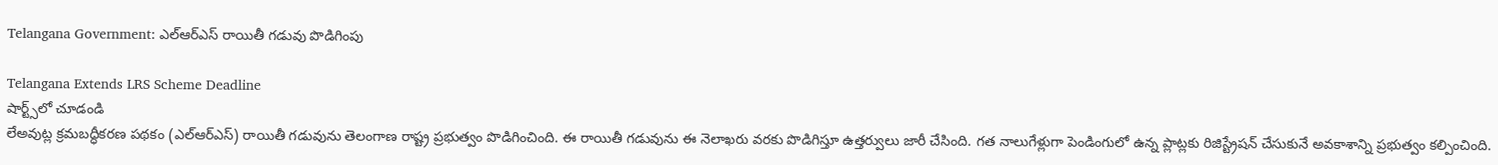Telangana Government: ఎల్ఆర్ఎస్ రాయితీ గడువు పొడిగింపు

Telangana Extends LRS Scheme Deadline
షార్ట్స్‌లో చూడండి
లేఅవుట్ల క్రమబద్ధీకరణ పథకం (ఎల్ఆర్ఎస్) రాయితీ గడువును తెలంగాణ రాష్ట్ర ప్రభుత్వం పొడిగించింది. ఈ రాయితీ గడువును ఈ నెలాఖరు వరకు పొడిగిస్తూ ఉత్తర్వులు జారీ చేసింది. గత నాలుగేళ్లుగా పెండింగులో ఉన్న ప్లాట్లకు రిజిస్ట్రేషన్ చేసుకునే అవకాశాన్ని ప్రభుత్వం కల్పించింది.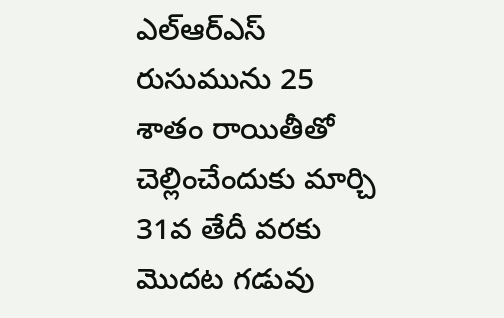ఎల్ఆర్ఎస్ రుసుమును 25 శాతం రాయితీతో చెల్లించేందుకు మార్చి 31వ తేదీ వరకు మొదట గడువు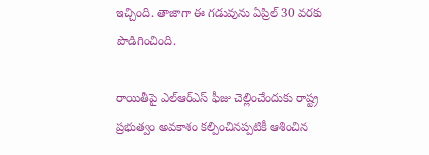ఇచ్చింది. తాజాగా ఈ గడువును ఏప్రిల్ 30 వరకు పొడిగించింది.

రాయితీపై ఎల్ఆర్ఎస్ ఫీజు చెల్లించేందుకు రాష్ట్ర ప్రభుత్వం అవకాశం కల్పించినప్పటికీ ఆశించిన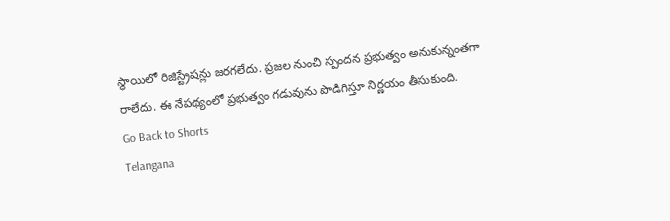స్థాయిలో రిజిస్ట్రేషన్లు జరగలేదు. ప్రజల నుంచి స్పందన ప్రభుత్వం అనుకున్నంతగా రాలేదు. ఈ నేపథ్యంలో ప్రభుత్వం గడువును పొడిగిస్తూ నిర్ణయం తీసుకుంది.
Go Back to Shorts
Telangana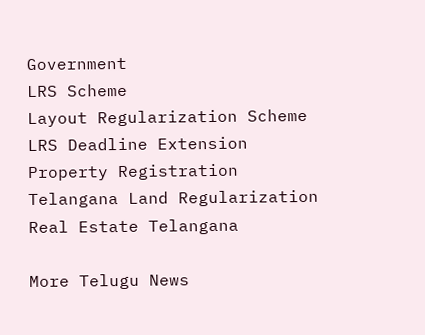Government
LRS Scheme
Layout Regularization Scheme
LRS Deadline Extension
Property Registration
Telangana Land Regularization
Real Estate Telangana

More Telugu News